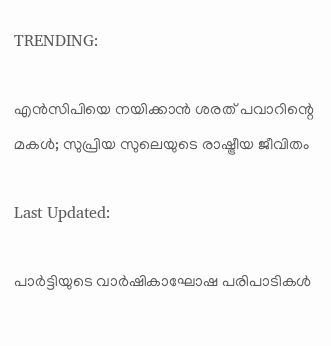TRENDING:

എൻസിപിയെ നയിക്കാൻ ശരത് പവാറിന്റെ മകൾ; സുപ്രിയ സുലെയുടെ രാഷ്ട്രീയ ജീവിതം

Last Updated:

പാർട്ടിയുടെ വാര്‍ഷികാഘോഷ പരിപാടികൾ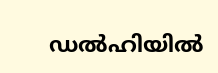ഡല്‍ഹിയില്‍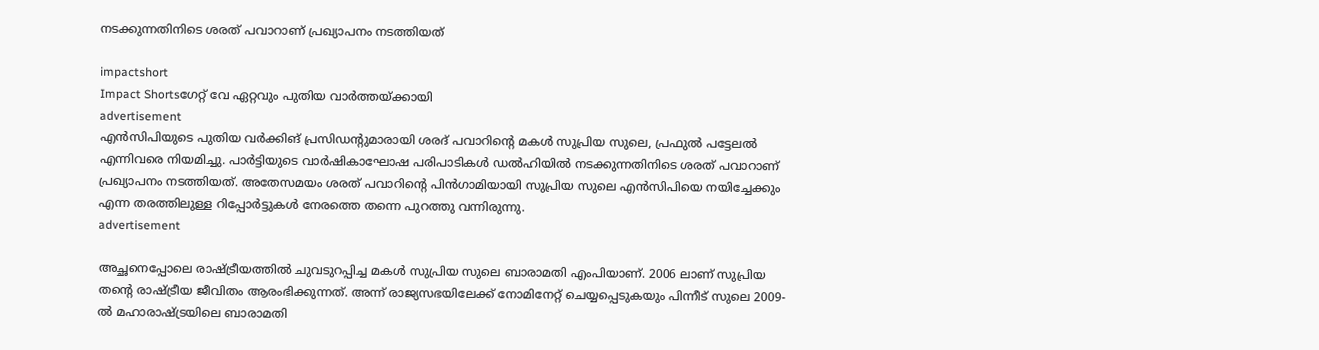നടക്കുന്നതിനിടെ ശരത് പവാറാണ് പ്രഖ്യാപനം നടത്തിയത്

impactshort
Impact Shortsഗേറ്റ് വേ ഏറ്റവും പുതിയ വാർത്തയ്ക്കായി
advertisement
എൻസിപിയുടെ പുതിയ വര്‍ക്കിങ് പ്രസിഡന്റുമാരായി ശരദ് പവാറിന്റെ മകൾ സുപ്രിയ സുലെ, പ്രഫുല്‍ പട്ടേലൽ എന്നിവരെ നിയമിച്ചു. പാർട്ടിയുടെ വാര്‍ഷികാഘോഷ പരിപാടികൾ ഡല്‍ഹിയില്‍ നടക്കുന്നതിനിടെ ശരത് പവാറാണ് പ്രഖ്യാപനം നടത്തിയത്. അതേസമയം ശരത് പവാറിന്‍റെ പിന്‍ഗാമിയായി സുപ്രിയ സുലെ എന്‍സിപിയെ നയിച്ചേക്കും എന്ന തരത്തിലുള്ള റിപ്പോർട്ടുകൾ നേരത്തെ തന്നെ പുറത്തു വന്നിരുന്നു.
advertisement

അച്ഛനെപ്പോലെ രാഷ്ട്രീയത്തിൽ ചുവടുറപ്പിച്ച മകൾ സുപ്രിയ സുലെ ബാരാമതി എംപിയാണ്. 2006 ലാണ് സുപ്രിയ തന്റെ രാഷ്ട്രീയ ജീവിതം ആരംഭിക്കുന്നത്. അന്ന് രാജ്യസഭയിലേക്ക് നോമിനേറ്റ് ചെയ്യപ്പെടുകയും പിന്നീട് സുലെ 2009-ൽ മഹാരാഷ്ട്രയിലെ ബാരാമതി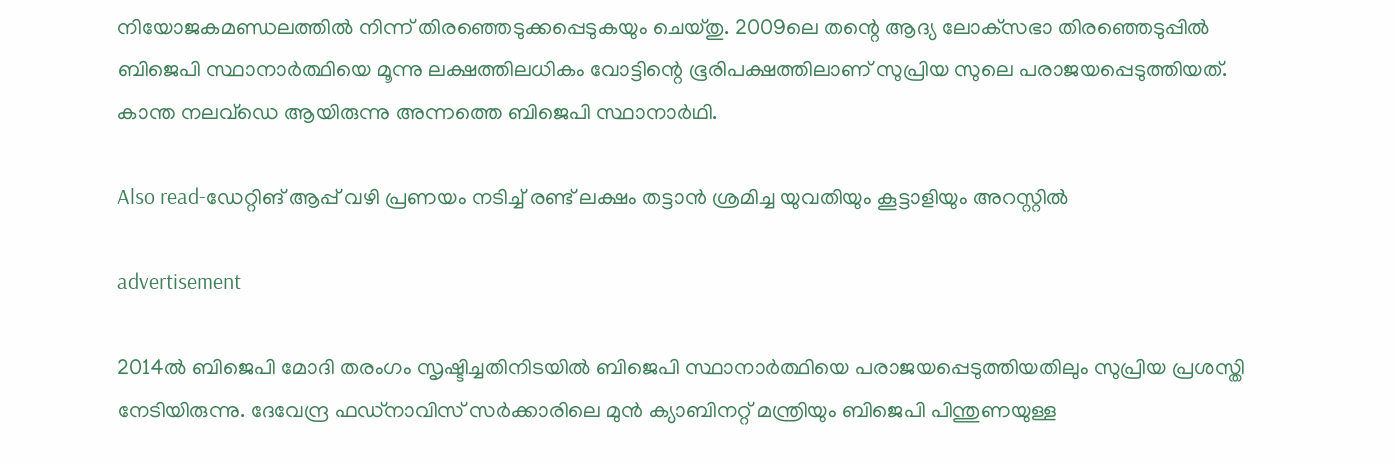നിയോജകമണ്ഡലത്തിൽ നിന്ന് തിരഞ്ഞെടുക്കപ്പെടുകയും ചെയ്തു. 2009ലെ തന്റെ ആദ്യ ലോക്‌സഭാ തിരഞ്ഞെടുപ്പിൽ ബിജെപി സ്ഥാനാർത്ഥിയെ മൂന്നു ലക്ഷത്തിലധികം വോട്ടിന്റെ ഭൂരിപക്ഷത്തിലാണ് സുപ്രിയ സുലെ പരാജയപ്പെടുത്തിയത്. കാന്ത നലവ്‌ഡെ ആയിരുന്നു അന്നത്തെ ബിജെപി സ്ഥാനാർഥി.

Also read-ഡേറ്റിങ് ആപ്പ് വഴി പ്രണയം നടിച്ച് രണ്ട് ലക്ഷം തട്ടാൻ ശ്രമിച്ച യുവതിയും കൂട്ടാളിയും അറസ്റ്റിൽ

advertisement

2014ൽ ബിജെപി മോദി തരംഗം സൃഷ്ടിച്ചതിനിടയിൽ ബിജെപി സ്ഥാനാർത്ഥിയെ പരാജയപ്പെടുത്തിയതിലും സുപ്രിയ പ്രശസ്തി നേടിയിരുന്നു. ദേവേന്ദ്ര ഫഡ്‌നാവിസ് സർക്കാരിലെ മുൻ ക്യാബിനറ്റ് മന്ത്രിയും ബിജെപി പിന്തുണയുള്ള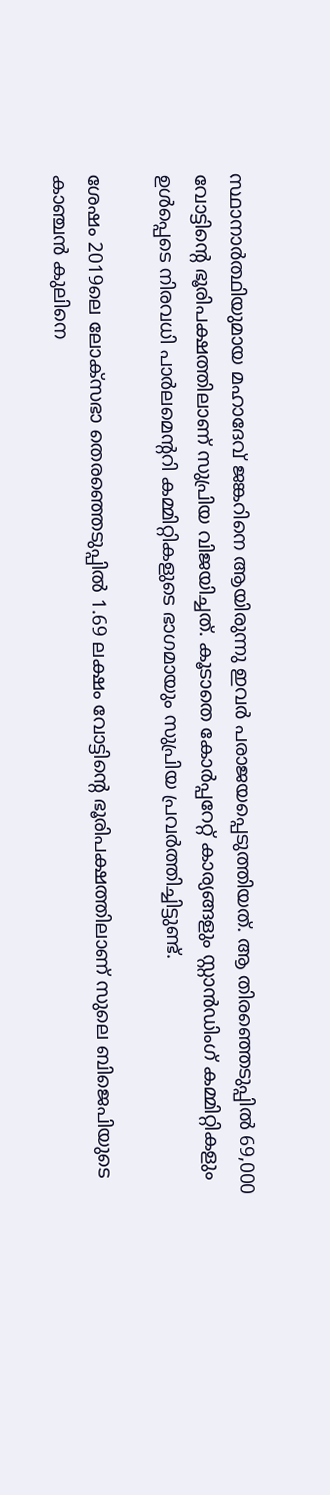സ്ഥാനാർത്ഥിയുമായ മഹാദേവ് ജങ്കറിനെ ആയിരുന്നു ഇവർ പരാജയപ്പെടുത്തിയത്. ആ തിരഞ്ഞെടുപ്പിൽ 69,000 വോട്ടിന്റെ ഭൂരിപക്ഷത്തിലാണ് സുപ്രിയ വിജയിച്ചത്. കൂടാതെ കോർപ്പറേറ്റ് കാര്യങ്ങളും സ്റ്റാൻഡിംഗ് കമ്മിറ്റികളും ഉൾപ്പെടെ നിരവധി പാർലമെന്ററി കമ്മിറ്റികളുടെ ഭാഗമായും സുപ്രിയ പ്രവർത്തിച്ചിട്ടുണ്ട്.

ശേഷം 2019ലെ ലോക്‌സഭാ തെരഞ്ഞെടുപ്പിൽ 1.69 ലക്ഷം വോട്ടിന്റെ ഭൂരിപക്ഷത്തിലാണ് സുലെ ബിജെപിയുടെ കാഞ്ചൻ കുലിനെ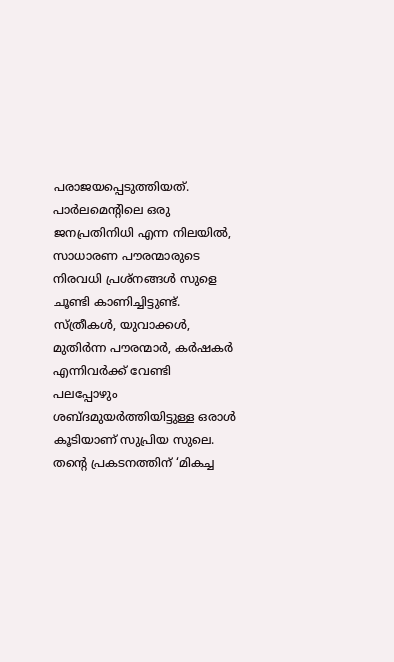പരാജയപ്പെടുത്തിയത്. പാർലമെന്റിലെ ഒരു ജനപ്രതിനിധി എന്ന നിലയിൽ, സാധാരണ പൗരന്മാരുടെ നിരവധി പ്രശ്നങ്ങൾ സുളെ ചൂണ്ടി കാണിച്ചിട്ടുണ്ട്. സ്ത്രീകൾ, യുവാക്കൾ, മുതിർന്ന പൗരന്മാർ, കർഷകർ എന്നിവർക്ക് വേണ്ടി പലപ്പോഴും ശബ്ദമുയർത്തിയിട്ടുള്ള ഒരാൾ കൂടിയാണ് സുപ്രിയ സുലെ. തന്റെ പ്രകടനത്തിന് ‘മികച്ച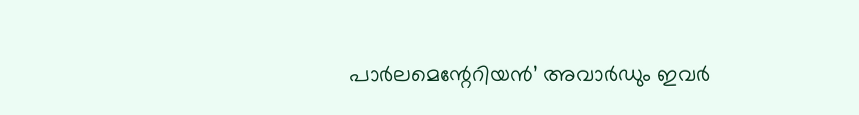പാർലമെന്റേറിയൻ’ അവാർഡും ഇവർ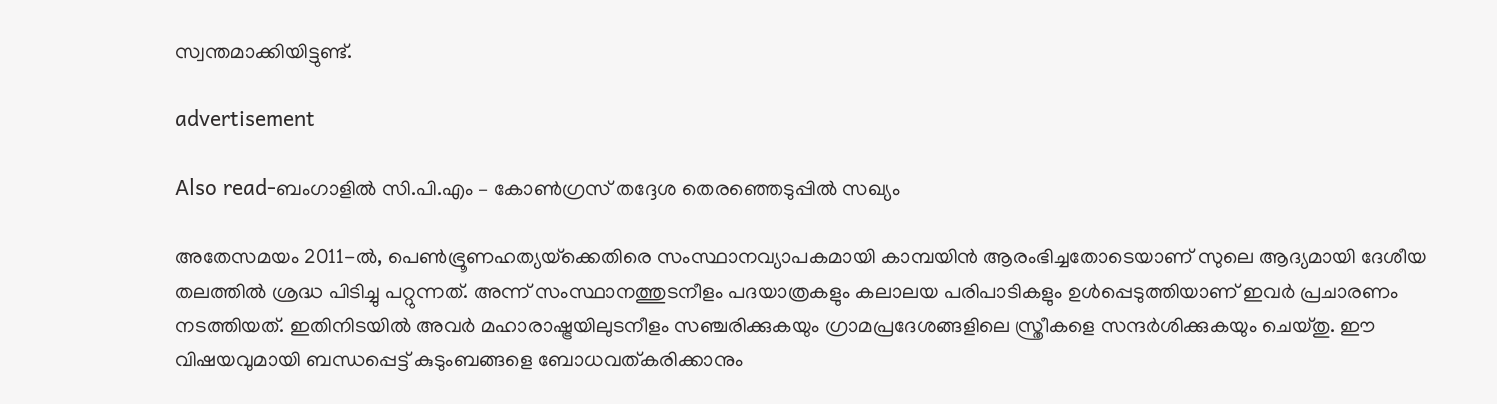സ്വന്തമാക്കിയിട്ടുണ്ട്.

advertisement

Also read-ബംഗാളിൽ സി.പി.എം – കോൺഗ്രസ് തദ്ദേശ തെരഞ്ഞെടുപ്പില്‍ സഖ്യം

അതേസമയം 2011-ൽ, പെൺഭ്രൂണഹത്യയ്‌ക്കെതിരെ സംസ്ഥാനവ്യാപകമായി കാമ്പയിൻ ആരംഭിച്ചതോടെയാണ് സുലെ ആദ്യമായി ദേശീയ തലത്തിൽ ശ്രദ്ധ പിടിച്ചു പറ്റുന്നത്. അന്ന് സംസ്ഥാനത്തുടനീളം പദയാത്രകളും കലാലയ പരിപാടികളും ഉൾപ്പെടുത്തിയാണ് ഇവർ പ്രചാരണം നടത്തിയത്. ഇതിനിടയിൽ അവർ മഹാരാഷ്ട്രയിലുടനീളം സഞ്ചരിക്കുകയും ഗ്രാമപ്രദേശങ്ങളിലെ സ്ത്രീകളെ സന്ദർശിക്കുകയും ചെയ്തു. ഈ വിഷയവുമായി ബന്ധപ്പെട്ട് കുടുംബങ്ങളെ ബോധവത്കരിക്കാനും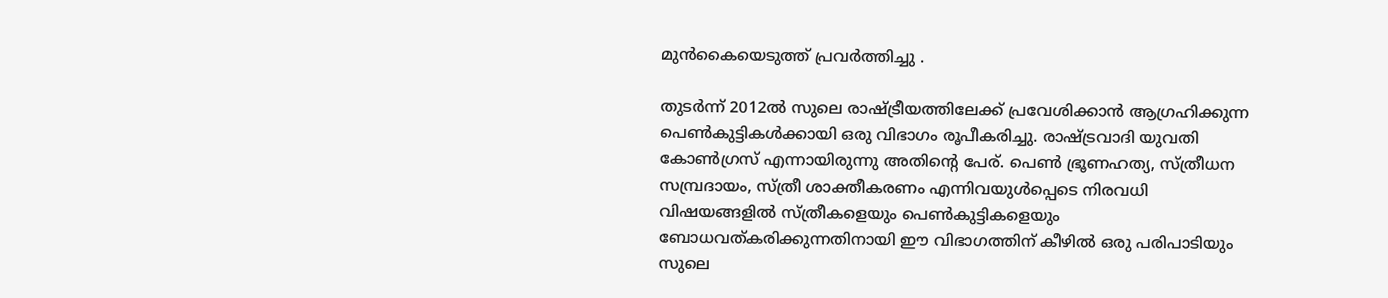മുൻകൈയെടുത്ത് പ്രവർത്തിച്ചു .

തുടർന്ന് 2012ൽ സുലെ രാഷ്ട്രീയത്തിലേക്ക് പ്രവേശിക്കാൻ ആഗ്രഹിക്കുന്ന പെൺകുട്ടികൾക്കായി ഒരു വിഭാഗം രൂപീകരിച്ചു. രാഷ്ട്രവാദി യുവതി കോൺഗ്രസ് എന്നായിരുന്നു അതിന്റെ പേര്. പെൺ ഭ്രൂണഹത്യ, സ്ത്രീധന സമ്പ്രദായം, സ്ത്രീ ശാക്തീകരണം എന്നിവയുൾപ്പെടെ നിരവധി വിഷയങ്ങളിൽ സ്ത്രീകളെയും പെൺകുട്ടികളെയും ബോധവത്കരിക്കുന്നതിനായി ഈ വിഭാഗത്തിന് കീഴിൽ ഒരു പരിപാടിയും സുലെ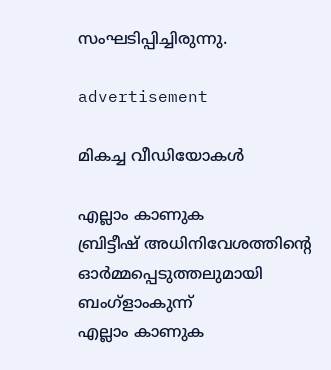സംഘടിപ്പിച്ചിരുന്നു.

advertisement

മികച്ച വീഡിയോകൾ

എല്ലാം കാണുക
ബ്രിട്ടീഷ് അധിനിവേശത്തിൻ്റെ ഓർമ്മപ്പെടുത്തലുമായി ബംഗ്ളാംകുന്ന്
എല്ലാം കാണുക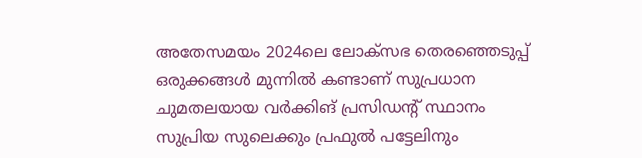അതേസമയം 2024ലെ ലോക്‌സഭ തെരഞ്ഞെടുപ്പ് ഒരുക്കങ്ങള്‍ മുന്നില്‍ കണ്ടാണ് സുപ്രധാന ചുമതലയായ വർക്കിങ് പ്രസിഡന്റ് സ്ഥാനം സുപ്രിയ സുലെക്കും പ്രഫുല്‍ പട്ടേലിനും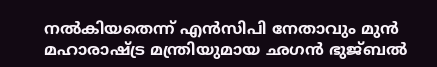നൽകിയതെന്ന് എൻസിപി നേതാവും മുൻ മഹാരാഷ്ട്ര മന്ത്രിയുമായ ഛഗൻ ഭുജ്ബല്‍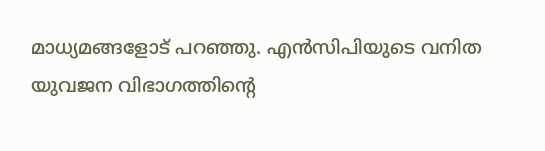മാധ്യമങ്ങളോട് പറഞ്ഞു. എൻസിപിയുടെ വനിത യുവജന വിഭാഗത്തിന്‍റെ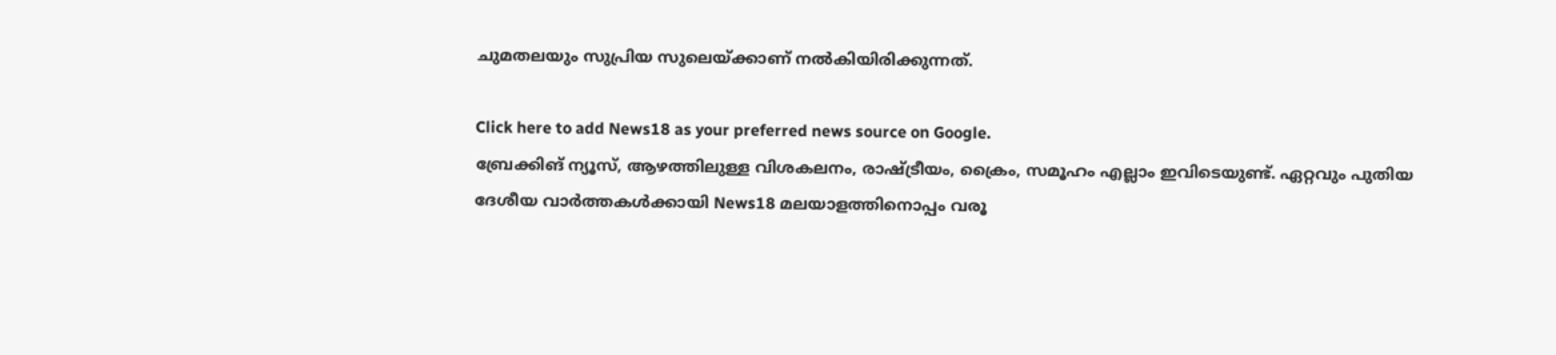ചുമതലയും സുപ്രിയ സുലെയ്ക്കാണ് നൽകിയിരിക്കുന്നത്.

Click here to add News18 as your preferred news source on Google.
ബ്രേക്കിങ് ന്യൂസ്, ആഴത്തിലുള്ള വിശകലനം, രാഷ്ട്രീയം, ക്രൈം, സമൂഹം എല്ലാം ഇവിടെയുണ്ട്. ഏറ്റവും പുതിയ ദേശീയ വാർത്തകൾക്കായി News18 മലയാളത്തിനൊപ്പം വരൂ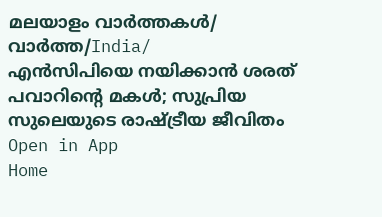മലയാളം വാർത്തകൾ/ വാർത്ത/India/
എൻസിപിയെ നയിക്കാൻ ശരത് പവാറിന്റെ മകൾ; സുപ്രിയ സുലെയുടെ രാഷ്ട്രീയ ജീവിതം
Open in App
Home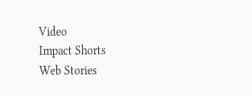Video
Impact Shorts
Web Stories